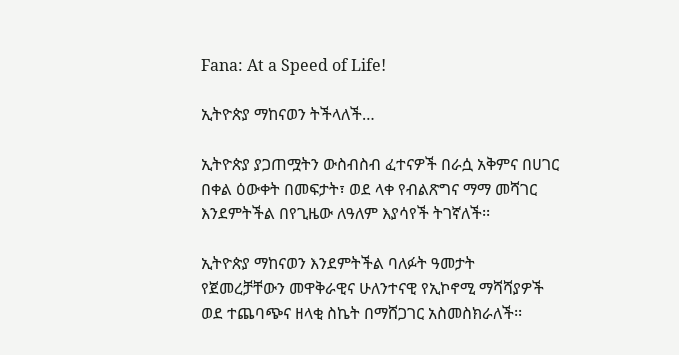Fana: At a Speed of Life!

ኢትዮጵያ ማከናወን ትችላለች…

ኢትዮጵያ ያጋጠሟትን ውስብስብ ፈተናዎች በራሷ አቅምና በሀገር በቀል ዕውቀት በመፍታት፣ ወደ ላቀ የብልጽግና ማማ መሻገር እንደምትችል በየጊዜው ለዓለም እያሳየች ትገኛለች፡፡

ኢትዮጵያ ማከናወን እንደምትችል ባለፉት ዓመታት የጀመረቻቸውን መዋቅራዊና ሁለንተናዊ የኢኮኖሚ ማሻሻያዎች ወደ ተጨባጭና ዘላቂ ስኬት በማሸጋገር አስመስክራለች፡፡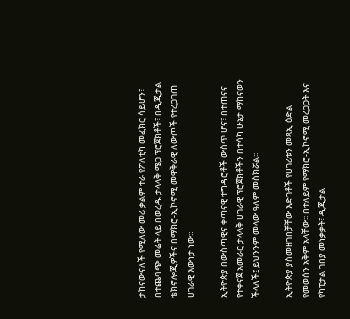ታከናውናለች የሚለው መሪ ቃልም ተራ የፖለቲካ መፈክር ሳይሆን፣ በተጨባጭ መሬት ላይ በወረዱ ታላላቅ ሜጋ ፕሮጀክቶች፣ በዲጂታል ቴክኖሎጂዎችና በማክሮ-ኢኮኖሚ መዋቅራዊ ለውጦች የተረጋገጠ ሀገራዊ እውነታ ነው።

ኢትዮጵያ በውስጣዊና ቀጣናዊ ተግዳሮቶች ውስጥ ሆና፣ በተጠናና የተቀናጀ አመራር ታላላቅ ሀገራዊ ፕሮጀክቶችን በተሳካ ሁኔታ ማከናወን ችላለች፤ ይህንንም መላው ዓለም መስክሯል፡፡

ኢትዮጵያ ያስመዘገበቻቸው እድገቶች የሀገሪቱን መጻኢ ዕድል የመወሰን አቅም አላቸው፡፡ በተለይም የማክሮ-ኢኮኖሚ መረጋጋት እና የካፒታል ገበያ መነቃቃት፣ ዲጂታል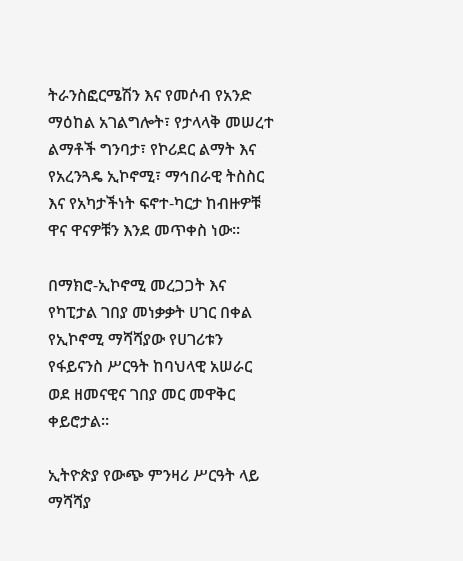ትራንስፎርሜሽን እና የመሶብ የአንድ ማዕከል አገልግሎት፣ የታላላቅ መሠረተ ልማቶች ግንባታ፣ የኮሪደር ልማት እና የአረንጓዴ ኢኮኖሚ፣ ማኅበራዊ ትስስር እና የአካታችነት ፍኖተ-ካርታ ከብዙዎቹ ዋና ዋናዎቹን እንደ መጥቀስ ነው፡፡

በማክሮ-ኢኮኖሚ መረጋጋት እና የካፒታል ገበያ መነቃቃት ሀገር በቀል የኢኮኖሚ ማሻሻያው የሀገሪቱን የፋይናንስ ሥርዓት ከባህላዊ አሠራር ወደ ዘመናዊና ገበያ መር መዋቅር ቀይሮታል።

ኢትዮጵያ የውጭ ምንዛሪ ሥርዓት ላይ ማሻሻያ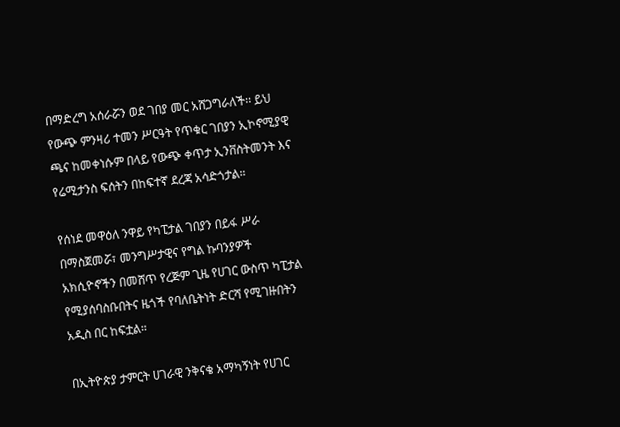በማድረግ አሰራሯን ወደ ገበያ መር አሸጋግራለች፡፡ ይህ የውጭ ምንዛሪ ተመን ሥርዓት የጥቁር ገበያን ኢኮኖሚያዊ ጫና ከመቀነሱም በላይ የውጭ ቀጥታ ኢንቨስትመንት እና የሬሚታንስ ፍሰትን በከፍተኛ ደረጃ አሳድጎታል።

የሰነደ መዋዕለ ንዋይ የካፒታል ገበያን በይፋ ሥራ በማስጀመሯ፣ መንግሥታዊና የግል ኩባንያዎች አክሲዮኖችን በመሸጥ የረጅም ጊዜ የሀገር ውስጥ ካፒታል የሚያሰባስቡበትና ዜጎች የባለቤትነት ድርሻ የሚገዙበትን አዲስ በር ከፍቷል።

በኢትዮጵያ ታምርት ሀገራዊ ንቅናቄ አማካኝነት የሀገር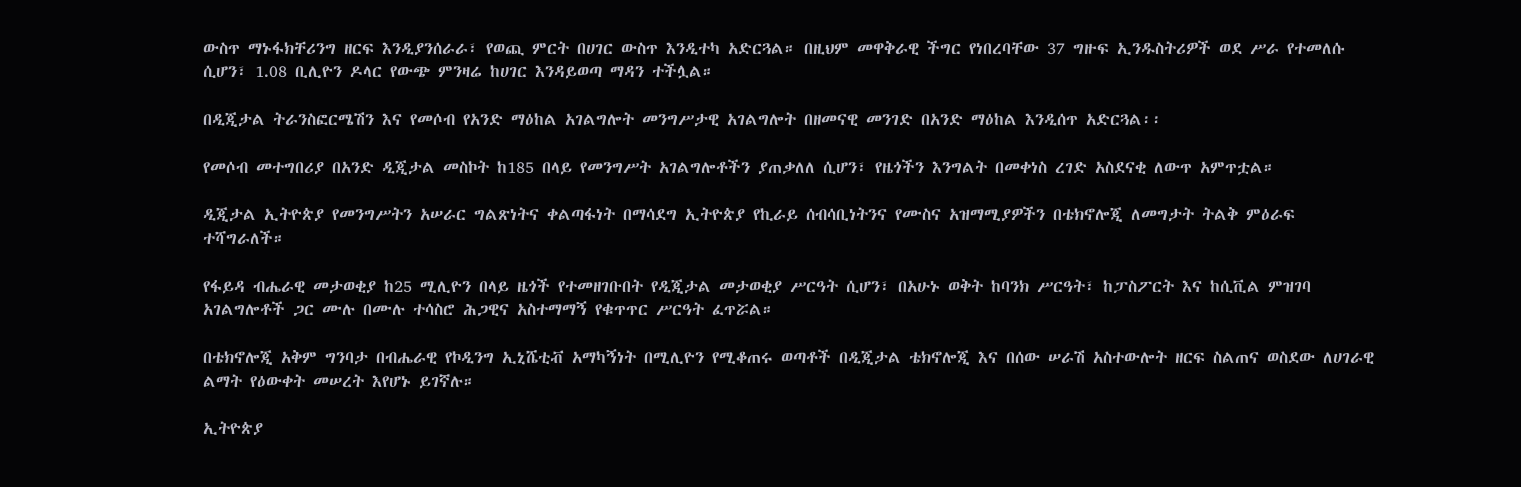ውስጥ ማኑፋክቸሪንግ ዘርፍ እንዲያንሰራራ፣ የወጪ ምርት በሀገር ውስጥ እንዲተካ አድርጓል። በዚህም መዋቅራዊ ችግር የነበረባቸው 37 ግዙፍ ኢንዱስትሪዎች ወደ ሥራ የተመለሱ ሲሆን፣ 1.08 ቢሊዮን ዶላር የውጭ ምንዛሬ ከሀገር እንዳይወጣ ማዳን ተችሏል።

በዲጂታል ትራንስፎርሜሽን እና የመሶብ የአንድ ማዕከል አገልግሎት መንግሥታዊ አገልግሎት በዘመናዊ መንገድ በአንድ ማዕከል እንዲሰጥ አድርጓል፡፡

የመሶብ መተግበሪያ በአንድ ዲጂታል መስኮት ከ185 በላይ የመንግሥት አገልግሎቶችን ያጠቃለለ ሲሆን፣ የዜጎችን እንግልት በመቀነስ ረገድ አስደናቂ ለውጥ አምጥቷል።

ዲጂታል ኢትዮጵያ የመንግሥትን አሠራር ግልጽነትና ቀልጣፋነት በማሳደግ ኢትዮጵያ የኪራይ ሰብሳቢነትንና የሙስና አዝማሚያዎችን በቴክኖሎጂ ለመግታት ትልቅ ምዕራፍ ተሻግራለች።

የፋይዳ ብሔራዊ መታወቂያ ከ25 ሚሊዮን በላይ ዜጎች የተመዘገቡበት የዲጂታል መታወቂያ ሥርዓት ሲሆን፣ በአሁኑ ወቅት ከባንክ ሥርዓት፣ ከፓስፖርት እና ከሲቪል ምዝገባ አገልግሎቶች ጋር ሙሉ በሙሉ ተሳስሮ ሕጋዊና አስተማማኝ የቁጥጥር ሥርዓት ፈጥሯል።

በቴክኖሎጂ አቅም ግንባታ በብሔራዊ የኮዲንግ ኢኒሼቲቭ አማካኝነት በሚሊዮን የሚቆጠሩ ወጣቶች በዲጂታል ቴክኖሎጂ እና በሰው ሠራሽ አስተውሎት ዘርፍ ስልጠና ወስደው ለሀገራዊ ልማት የዕውቀት መሠረት እየሆኑ ይገኛሉ።

ኢትዮጵያ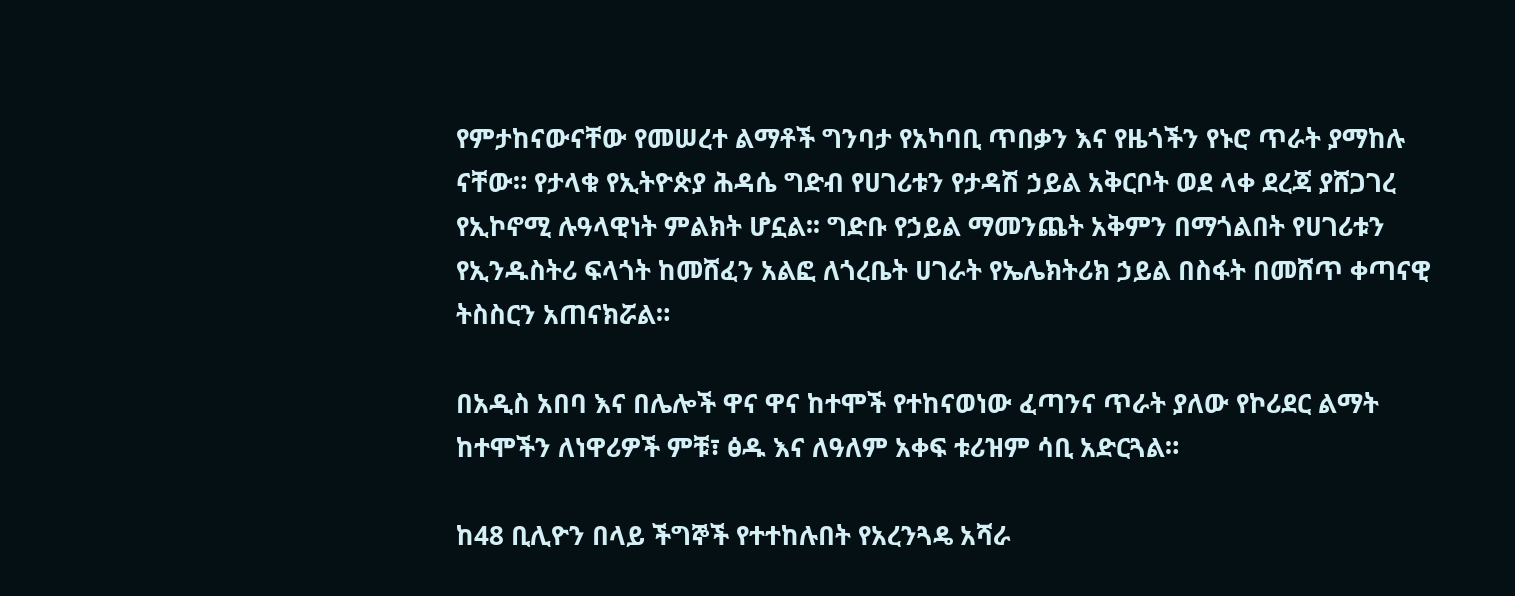የምታከናውናቸው የመሠረተ ልማቶች ግንባታ የአካባቢ ጥበቃን እና የዜጎችን የኑሮ ጥራት ያማከሉ ናቸው። የታላቁ የኢትዮጵያ ሕዳሴ ግድብ የሀገሪቱን የታዳሽ ኃይል አቅርቦት ወደ ላቀ ደረጃ ያሸጋገረ የኢኮኖሚ ሉዓላዊነት ምልክት ሆኗል፡፡ ግድቡ የኃይል ማመንጨት አቅምን በማጎልበት የሀገሪቱን የኢንዱስትሪ ፍላጎት ከመሸፈን አልፎ ለጎረቤት ሀገራት የኤሌክትሪክ ኃይል በስፋት በመሸጥ ቀጣናዊ ትስስርን አጠናክሯል።

በአዲስ አበባ እና በሌሎች ዋና ዋና ከተሞች የተከናወነው ፈጣንና ጥራት ያለው የኮሪደር ልማት ከተሞችን ለነዋሪዎች ምቹ፣ ፅዱ እና ለዓለም አቀፍ ቱሪዝም ሳቢ አድርጓል።

ከ48 ቢሊዮን በላይ ችግኞች የተተከሉበት የአረንጓዴ አሻራ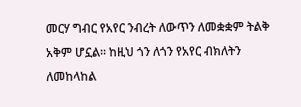መርሃ ግብር የአየር ንብረት ለውጥን ለመቋቋም ትልቅ አቅም ሆኗል። ከዚህ ጎን ለጎን የአየር ብክለትን ለመከላከል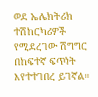ወደ ኤሌክትሪክ ተሽከርካሪዎች የሚደረገው ሽግግር በከፍተኛ ፍጥነት እየተተገበረ ይገኛል።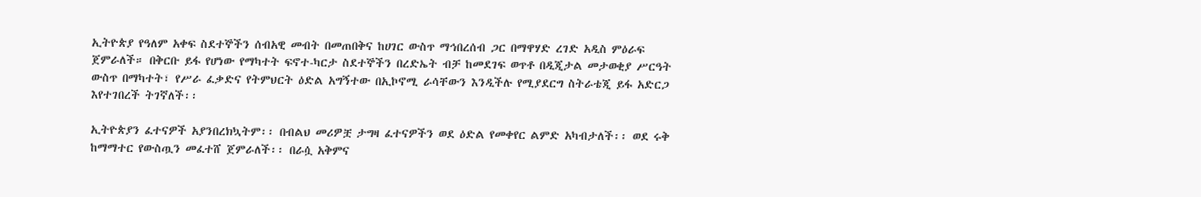ኢትዮጵያ የዓለም አቀፍ ስደተኞችን ሰብአዊ መብት በመጠበቅና ከሀገር ውስጥ ማኅበረሰብ ጋር በማዋሃድ ረገድ አዲስ ምዕራፍ ጀምራለች። በቅርቡ ይፋ የሆነው የማካተት ፍኖተ-ካርታ ስደተኞችን በረድኤት ብቻ ከመደገፍ ወጥቶ በዲጂታል መታወቂያ ሥርዓት ውስጥ በማካተት፣ የሥራ ፈቃድና የትምህርት ዕድል አግኝተው በኢኮኖሚ ራሳቸውን እንዲችሉ የሚያደርግ ስትራቴጂ ይፋ አድርጋ እየተገበረች ትገኛለች፡፡

ኢትዮጵያን ፈተናዎች አያንበረክኳትም፡፡ በብልህ መሪዎቿ ታግዛ ፈተናዎችን ወደ ዕድል የመቀየር ልምድ አካብታለች፡፡ ወደ ሩቅ ከማማተር የውስጧን መፈተሸ ጀምራለች፡፡ በራሷ አቅምና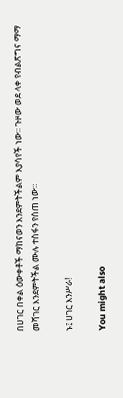በሀገር በቀል ዕውቀቶች ማከናወን እንደምትችልም እያሳየች ነው፡፡ ጉዞው ወደ ላቀ የብልጽግና ማማ መሻገር እንደምትችል ሙሉ ተስፋን የሰጠ ነው።

ኑ፤ ሀገር እንሥራ!

You might also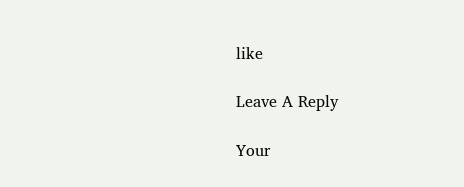like

Leave A Reply

Your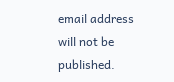email address will not be published.